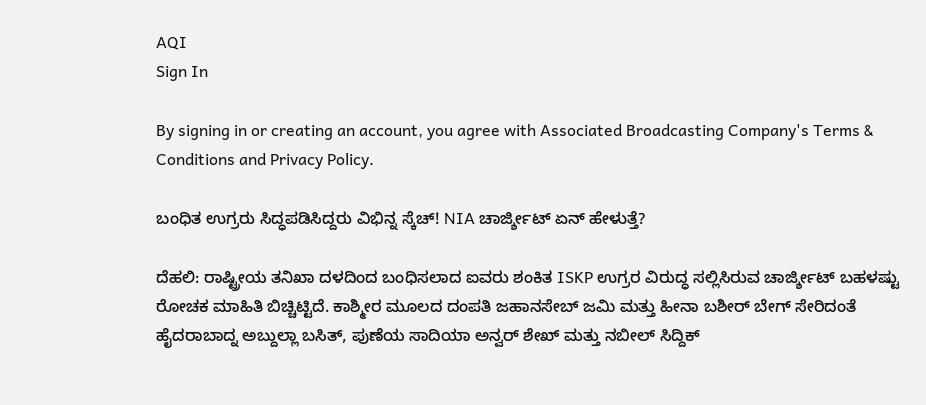AQI
Sign In

By signing in or creating an account, you agree with Associated Broadcasting Company's Terms & Conditions and Privacy Policy.

ಬಂಧಿತ ಉಗ್ರರು ಸಿದ್ಧಪಡಿಸಿದ್ದರು ವಿಭಿನ್ನ ಸ್ಕೆಚ್! NIA ಚಾರ್ಜ್ಶೀಟ್ ಏನ್ ಹೇಳುತ್ತೆ?

ದೆಹಲಿ: ರಾಷ್ಟ್ರೀಯ ತನಿಖಾ ದಳದಿಂದ ಬಂಧಿಸಲಾದ ಐವರು ಶಂಕಿತ ISKP ಉಗ್ರರ ವಿರುದ್ಧ ಸಲ್ಲಿಸಿರುವ ಚಾರ್ಜ್ಶೀಟ್ ಬಹಳಷ್ಟು ರೋಚಕ ಮಾಹಿತಿ ಬಿಚ್ಚಿಟ್ಟಿದೆ. ಕಾಶ್ಮೀರ ಮೂಲದ ದಂಪತಿ ಜಹಾನಸೇಬ್ ಜಮಿ ಮತ್ತು ಹೀನಾ ಬಶೀರ್ ಬೇಗ್ ಸೇರಿದಂತೆ ಹೈದರಾಬಾದ್ನ ಅಬ್ದುಲ್ಲಾ ಬಸಿತ್, ಪುಣೆಯ ಸಾದಿಯಾ ಅನ್ವರ್ ಶೇಖ್ ಮತ್ತು ನಬೀಲ್ ಸಿದ್ದಿಕ್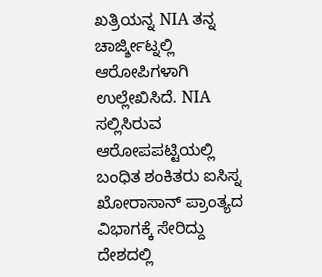ಖತ್ರಿಯನ್ನ NIA ತನ್ನ ಚಾರ್ಜ್ಶೀಟ್ನಲ್ಲಿ ಆರೋಪಿಗಳಾಗಿ ಉಲ್ಲೇಖಿಸಿದೆ. NIA ಸಲ್ಲಿಸಿರುವ ಆರೋಪಪಟ್ಟಿಯಲ್ಲಿ ಬಂಧಿತ ಶಂಕಿತರು ಐಸಿಸ್ನ ಖೋರಾಸಾನ್ ಪ್ರಾಂತ್ಯದ ವಿಭಾಗಕ್ಕೆ ಸೇರಿದ್ದು ದೇಶದಲ್ಲಿ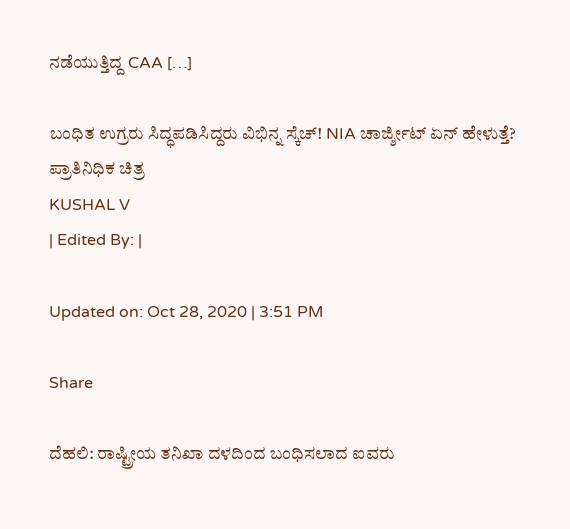ನಡೆಯುತ್ತಿದ್ದ CAA […]

ಬಂಧಿತ ಉಗ್ರರು ಸಿದ್ಧಪಡಿಸಿದ್ದರು ವಿಭಿನ್ನ ಸ್ಕೆಚ್! NIA ಚಾರ್ಜ್ಶೀಟ್ ಏನ್ ಹೇಳುತ್ತೆ?
ಪ್ರಾತಿನಿಧಿಕ ಚಿತ್ರ
KUSHAL V
| Edited By: |

Updated on: Oct 28, 2020 | 3:51 PM

Share

ದೆಹಲಿ: ರಾಷ್ಟ್ರೀಯ ತನಿಖಾ ದಳದಿಂದ ಬಂಧಿಸಲಾದ ಐವರು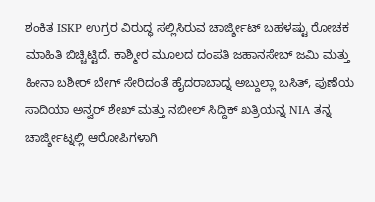ಶಂಕಿತ ISKP ಉಗ್ರರ ವಿರುದ್ಧ ಸಲ್ಲಿಸಿರುವ ಚಾರ್ಜ್ಶೀಟ್ ಬಹಳಷ್ಟು ರೋಚಕ ಮಾಹಿತಿ ಬಿಚ್ಚಿಟ್ಟಿದೆ. ಕಾಶ್ಮೀರ ಮೂಲದ ದಂಪತಿ ಜಹಾನಸೇಬ್ ಜಮಿ ಮತ್ತು ಹೀನಾ ಬಶೀರ್ ಬೇಗ್ ಸೇರಿದಂತೆ ಹೈದರಾಬಾದ್ನ ಅಬ್ದುಲ್ಲಾ ಬಸಿತ್, ಪುಣೆಯ ಸಾದಿಯಾ ಅನ್ವರ್ ಶೇಖ್ ಮತ್ತು ನಬೀಲ್ ಸಿದ್ದಿಕ್ ಖತ್ರಿಯನ್ನ NIA ತನ್ನ ಚಾರ್ಜ್ಶೀಟ್ನಲ್ಲಿ ಆರೋಪಿಗಳಾಗಿ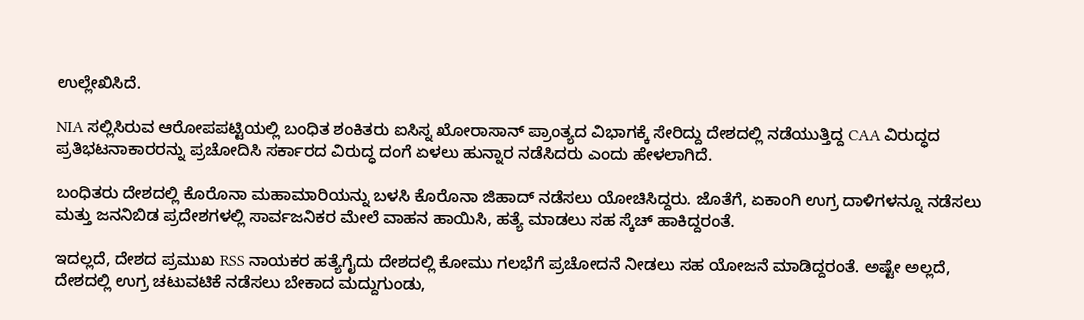ಉಲ್ಲೇಖಿಸಿದೆ.

NIA ಸಲ್ಲಿಸಿರುವ ಆರೋಪಪಟ್ಟಿಯಲ್ಲಿ ಬಂಧಿತ ಶಂಕಿತರು ಐಸಿಸ್ನ ಖೋರಾಸಾನ್ ಪ್ರಾಂತ್ಯದ ವಿಭಾಗಕ್ಕೆ ಸೇರಿದ್ದು ದೇಶದಲ್ಲಿ ನಡೆಯುತ್ತಿದ್ದ CAA ವಿರುದ್ಧದ ಪ್ರತಿಭಟನಾಕಾರರನ್ನು ಪ್ರಚೋದಿಸಿ ಸರ್ಕಾರದ ವಿರುದ್ಧ ದಂಗೆ ಏಳಲು ಹುನ್ನಾರ ನಡೆಸಿದರು ಎಂದು ಹೇಳಲಾಗಿದೆ.

ಬಂಧಿತರು ದೇಶದಲ್ಲಿ ಕೊರೊನಾ ಮಹಾಮಾರಿಯನ್ನು ಬಳಸಿ ಕೊರೊನಾ ಜಿಹಾದ್ ನಡೆಸಲು ಯೋಚಿಸಿದ್ದರು. ಜೊತೆಗೆ, ಏಕಾಂಗಿ ಉಗ್ರ ದಾಳಿಗಳನ್ನೂ ನಡೆಸಲು ಮತ್ತು ಜನನಿಬಿಡ ಪ್ರದೇಶಗಳಲ್ಲಿ ಸಾರ್ವಜನಿಕರ ಮೇಲೆ ವಾಹನ ಹಾಯಿಸಿ, ಹತ್ಯೆ ಮಾಡಲು ಸಹ ಸ್ಕೆಚ್ ಹಾಕಿದ್ದರಂತೆ.

ಇದಲ್ಲದೆ, ದೇಶದ ಪ್ರಮುಖ RSS ನಾಯಕರ ಹತ್ಯೆಗೈದು ದೇಶದಲ್ಲಿ ಕೋಮು ಗಲಭೆಗೆ ಪ್ರಚೋದನೆ ನೀಡಲು ಸಹ ಯೋಜನೆ ಮಾಡಿದ್ದರಂತೆ. ಅಷ್ಟೇ ಅಲ್ಲದೆ, ದೇಶದಲ್ಲಿ ಉಗ್ರ ಚಟುವಟಿಕೆ ನಡೆಸಲು ಬೇಕಾದ ಮದ್ದುಗುಂಡು,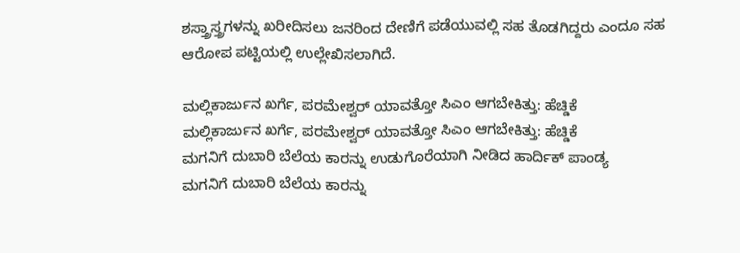ಶಸ್ತ್ರಾಸ್ತ್ರಗಳನ್ನು ಖರೀದಿಸಲು ಜನರಿಂದ ದೇಣಿಗೆ ಪಡೆಯುವಲ್ಲಿ ಸಹ ತೊಡಗಿದ್ದರು ಎಂದೂ ಸಹ ಆರೋಪ ಪಟ್ಟಿಯಲ್ಲಿ ಉಲ್ಲೇಖಿಸಲಾಗಿದೆ.

ಮಲ್ಲಿಕಾರ್ಜುನ ಖರ್ಗೆ, ಪರಮೇಶ್ವರ್ ಯಾವತ್ತೋ ಸಿಎಂ ಆಗಬೇಕಿತ್ತು: ಹೆಚ್ಡಿಕೆ
ಮಲ್ಲಿಕಾರ್ಜುನ ಖರ್ಗೆ, ಪರಮೇಶ್ವರ್ ಯಾವತ್ತೋ ಸಿಎಂ ಆಗಬೇಕಿತ್ತು: ಹೆಚ್ಡಿಕೆ
ಮಗನಿಗೆ ದುಬಾರಿ ಬೆಲೆಯ ಕಾರನ್ನು ಉಡುಗೊರೆಯಾಗಿ ನೀಡಿದ ಹಾರ್ದಿಕ್ ಪಾಂಡ್ಯ
ಮಗನಿಗೆ ದುಬಾರಿ ಬೆಲೆಯ ಕಾರನ್ನು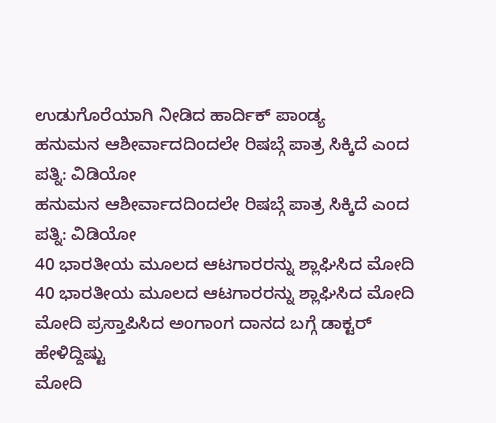ಉಡುಗೊರೆಯಾಗಿ ನೀಡಿದ ಹಾರ್ದಿಕ್ ಪಾಂಡ್ಯ
ಹನುಮನ ಆಶೀರ್ವಾದದಿಂದಲೇ ರಿಷಬ್ಗೆ ಪಾತ್ರ ಸಿಕ್ಕಿದೆ ಎಂದ ಪತ್ನಿ: ವಿಡಿಯೋ
ಹನುಮನ ಆಶೀರ್ವಾದದಿಂದಲೇ ರಿಷಬ್ಗೆ ಪಾತ್ರ ಸಿಕ್ಕಿದೆ ಎಂದ ಪತ್ನಿ: ವಿಡಿಯೋ
40 ಭಾರತೀಯ ಮೂಲದ ಆಟಗಾರರನ್ನು ಶ್ಲಾಘಿಸಿದ ಮೋದಿ
40 ಭಾರತೀಯ ಮೂಲದ ಆಟಗಾರರನ್ನು ಶ್ಲಾಘಿಸಿದ ಮೋದಿ
ಮೋದಿ ಪ್ರಸ್ತಾಪಿಸಿದ ಅಂಗಾಂಗ ದಾನದ ಬಗ್ಗೆ ಡಾಕ್ಟರ್ ಹೇಳಿದ್ದಿಷ್ಟು
ಮೋದಿ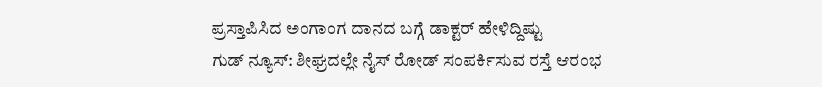ಪ್ರಸ್ತಾಪಿಸಿದ ಅಂಗಾಂಗ ದಾನದ ಬಗ್ಗೆ ಡಾಕ್ಟರ್ ಹೇಳಿದ್ದಿಷ್ಟು
ಗುಡ್ ನ್ಯೂಸ್: ಶೀಘ್ರದಲ್ಲೇ ನೈಸ್‌ ರೋಡ್‌ ಸಂಪರ್ಕಿಸುವ ರಸ್ತೆ ಆರಂಭ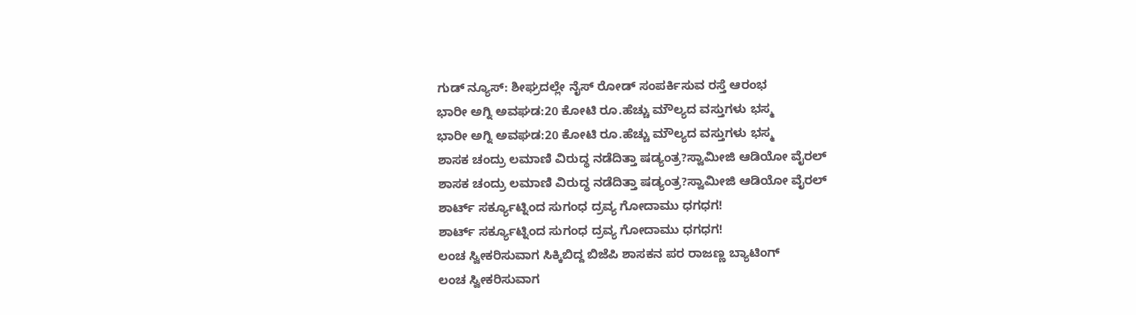ಗುಡ್ ನ್ಯೂಸ್: ಶೀಘ್ರದಲ್ಲೇ ನೈಸ್‌ ರೋಡ್‌ ಸಂಪರ್ಕಿಸುವ ರಸ್ತೆ ಆರಂಭ
ಭಾರೀ ಅಗ್ನಿ ಅವಘಡ:20 ಕೋಟಿ ರೂ.ಹೆಚ್ಚು ಮೌಲ್ಯದ ವಸ್ತುಗಳು ಭಸ್ಮ
ಭಾರೀ ಅಗ್ನಿ ಅವಘಡ:20 ಕೋಟಿ ರೂ.ಹೆಚ್ಚು ಮೌಲ್ಯದ ವಸ್ತುಗಳು ಭಸ್ಮ
ಶಾಸಕ ಚಂದ್ರು ಲಮಾಣಿ ವಿರುದ್ಧ ನಡೆದಿತ್ತಾ ಷಡ್ಯಂತ್ರ?ಸ್ವಾಮೀಜಿ ಆಡಿಯೋ ವೈರಲ್
ಶಾಸಕ ಚಂದ್ರು ಲಮಾಣಿ ವಿರುದ್ಧ ನಡೆದಿತ್ತಾ ಷಡ್ಯಂತ್ರ?ಸ್ವಾಮೀಜಿ ಆಡಿಯೋ ವೈರಲ್
ಶಾರ್ಟ್ ಸರ್ಕ್ಯೂಟ್ನಿಂದ ಸುಗಂಧ ದ್ರವ್ಯ ಗೋದಾಮು ಧಗಧಗ!
ಶಾರ್ಟ್ ಸರ್ಕ್ಯೂಟ್ನಿಂದ ಸುಗಂಧ ದ್ರವ್ಯ ಗೋದಾಮು ಧಗಧಗ!
ಲಂಚ ಸ್ವೀಕರಿಸುವಾಗ ಸಿಕ್ಕಿಬಿದ್ದ ಬಿಜೆಪಿ ಶಾಸಕನ ಪರ ರಾಜಣ್ಣ ಬ್ಯಾಟಿಂಗ್
ಲಂಚ ಸ್ವೀಕರಿಸುವಾಗ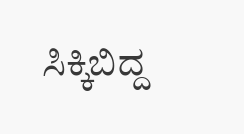ಸಿಕ್ಕಿಬಿದ್ದ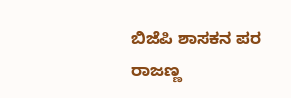ಬಿಜೆಪಿ ಶಾಸಕನ ಪರ ರಾಜಣ್ಣ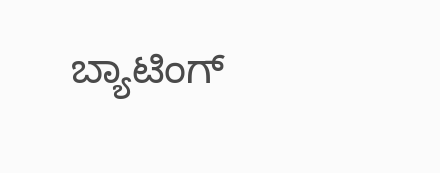ಬ್ಯಾಟಿಂಗ್